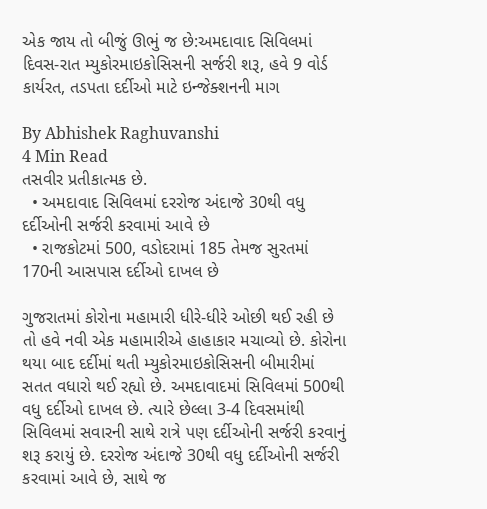એક જાય તો બીજું ઊભું જ છે:અમદાવાદ સિવિલમાં દિવસ-રાત મ્યુકોરમાઇકોસિસની સર્જરી શરૂ, હવે 9 વોર્ડ કાર્યરત, તડપતા દર્દીઓ માટે ઇન્જેક્શનની માગ

By Abhishek Raghuvanshi
4 Min Read
તસવીર પ્રતીકાત્મક છે.
  • અમદાવાદ સિવિલમાં દરરોજ અંદાજે 30થી વધુ દર્દીઓની સર્જરી કરવામાં આવે છે
  • રાજકોટમાં 500, વડોદરામાં 185 તેમજ સુરતમાં 170ની આસપાસ દર્દીઓ દાખલ છે

ગુજરાતમાં કોરોના મહામારી ધીરે-ધીરે ઓછી થઈ રહી છે તો હવે નવી એક મહામારીએ હાહાકાર મચાવ્યો છે. કોરોના થયા બાદ દર્દીમાં થતી મ્યુકોરમાઇકોસિસની બીમારીમાં સતત વધારો થઈ રહ્યો છે. અમદાવાદમાં સિવિલમાં 500થી વધુ દર્દીઓ દાખલ છે. ત્યારે છેલ્લા 3-4 દિવસમાંથી સિવિલમાં સવારની સાથે રાત્રે પણ દર્દીઓની સર્જરી કરવાનું શરૂ કરાયું છે. દરરોજ અંદાજે 30થી વધુ દર્દીઓની સર્જરી કરવામાં આવે છે, સાથે જ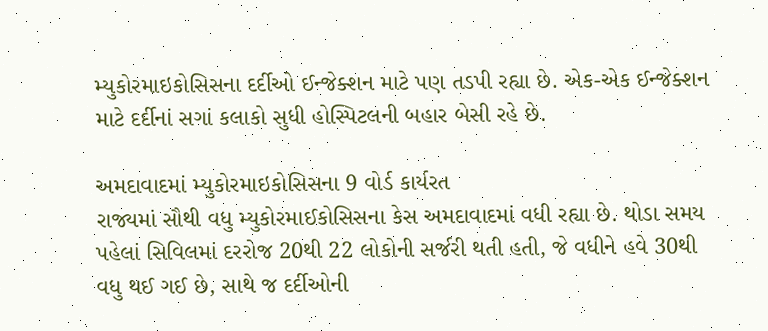મ્યુકોરમાઇકોસિસના દર્દીઓ ઈન્જેક્શન માટે પણ તડપી રહ્યા છે. એક-એક ઈન્જેક્શન માટે દર્દીનાં સગાં કલાકો સુધી હોસ્પિટલની બહાર બેસી રહે છે.

અમદાવાદમાં મ્યુકોરમાઇકોસિસના 9 વોર્ડ કાર્યરત
રાજ્યમાં સૌથી વધુ મ્યુકોરમાઈકોસિસના કેસ અમદાવાદમાં વધી રહ્યા છે. થોડા સમય પહેલાં સિવિલમાં દરરોજ 20થી 22 લોકોની સર્જરી થતી હતી, જે વધીને હવે 30થી વધુ થઈ ગઈ છે, સાથે જ દર્દીઓની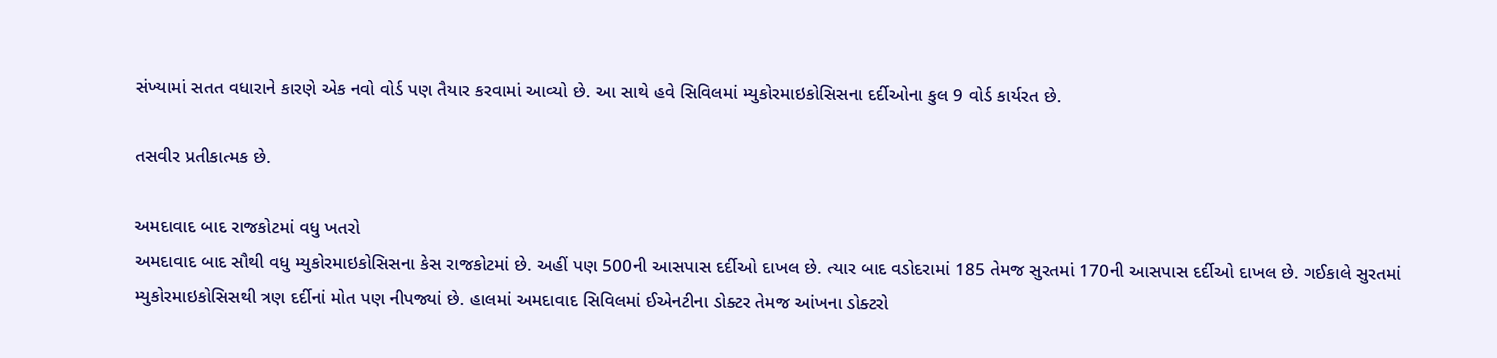સંખ્યામાં સતત વધારાને કારણે એક નવો વોર્ડ પણ તૈયાર કરવામાં આવ્યો છે. આ સાથે હવે સિવિલમાં મ્યુકોરમાઇકોસિસના દર્દીઓના કુલ 9 વોર્ડ કાર્યરત છે.

તસવીર પ્રતીકાત્મક છે.

અમદાવાદ બાદ રાજકોટમાં વધુ ખતરો
અમદાવાદ બાદ સૌથી વધુ મ્યુકોરમાઇકોસિસના કેસ રાજકોટમાં છે. અહીં પણ 500ની આસપાસ દર્દીઓ દાખલ છે. ત્યાર બાદ વડોદરામાં 185 તેમજ સુરતમાં 170ની આસપાસ દર્દીઓ દાખલ છે. ગઈકાલે સુરતમાં મ્યુકોરમાઇકોસિસથી ત્રણ દર્દીનાં મોત પણ નીપજ્યાં છે. હાલમાં અમદાવાદ સિવિલમાં ઈએનટીના ડોક્ટર તેમજ આંખના ડોક્ટરો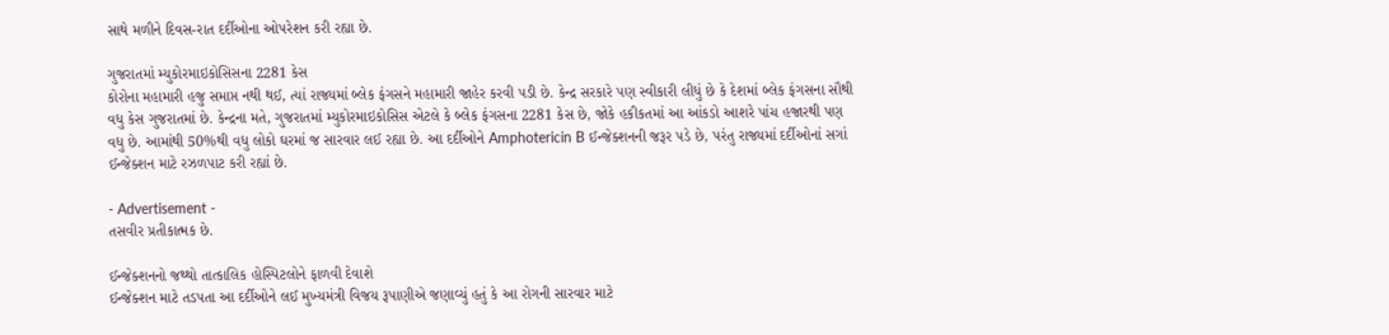સાથે મળીને દિવસ-રાત દર્દીઓના ઓપરેશન કરી રહ્યા છે.

ગુજરાતમાં મ્યુકોરમાઇકોસિસના 2281 કેસ
કોરોના મહામારી હજુ સમાપ્ત નથી થઈ, ત્યાં રાજ્યમાં બ્લેક ફંગસને મહામારી જાહેર કરવી પડી છે. કેન્દ્ર સરકારે પણ સ્વીકારી લીધું છે કે દેશમાં બ્લેક ફંગસના સૌથી વધુ કેસ ગુજરાતમાં છે. કેન્દ્રના મતે, ગુજરાતમાં મ્યુકોરમાઇકોસિસ એટલે કે બ્લેક ફંગસના 2281 કેસ છે, જોકે હકીકતમાં આ આંકડો આશરે પાંચ હજારથી પણ વધુ છે. આમાંથી 50%થી વધુ લોકો ઘરમાં જ સારવાર લઈ રહ્યા છે. આ દર્દીઓને Amphotericin B ઈન્જેક્શનની જરૂર પડે છે, પરંતુ રાજ્યમાં દર્દીઓનાં સગાં ઈન્જેક્શન માટે રઝળપાટ કરી રહ્યાં છે.

- Advertisement -
તસવીર પ્રતીકાત્મક છે.

ઈન્જેક્શનનો જથ્થો તાત્કાલિક હોસ્પિટલોને ફાળવી દેવાશે
ઈન્જેક્શન માટે તડપતા આ દર્દીઓને લઈ મુખ્યમંત્રી વિજય રૂપાણીએ જણાવ્યું હતું કે આ રોગની સારવાર માટે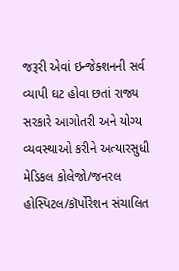જરૂરી એવાં ઇન્જેક્શનની સર્વ વ્યાપી ઘટ હોવા છતાં રાજ્ય સરકારે આગોતરી અને યોગ્ય વ્યવસ્થાઓ કરીને અત્યારસુધી મેડિકલ કોલેજો/જનરલ હોસ્પિટલ/કૉર્પોરેશન સંચાલિત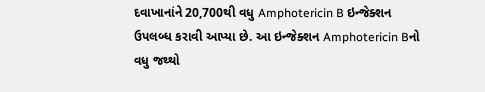દવાખાનાંને 20,700થી વધુ Amphotericin B ઇન્જેક્શન ઉપલબ્ધ કરાવી આપ્યા છે. આ ઇન્જેક્શન Amphotericin Bનો વધુ જથ્થો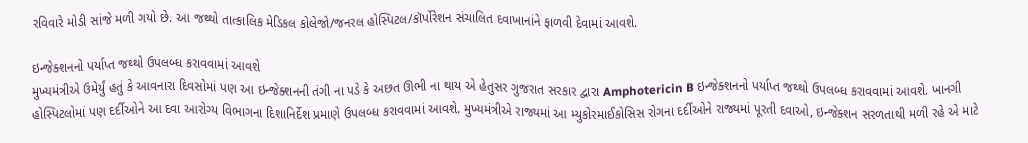રવિવારે મોડી સાંજે મળી ગયો છે. આ જથ્થો તાત્કાલિક મેડિકલ કોલેજો/જનરલ હોસ્પિટલ/કૉર્પોરેશન સંચાલિત દવાખાનાંને ફાળવી દેવામાં આવશે.

ઇન્જેક્શનનો પર્યાપ્ત જથ્થો ઉપલબ્ધ કરાવવામાં આવશે
મુખ્યમંત્રીએ ઉમેર્યું હતું કે આવનારા દિવસોમાં પણ આ ઇન્જેક્શનની તંગી ના પડે કે અછત ઊભી ના થાય એ હેતુસર ગુજરાત સરકાર દ્વારા Amphotericin B ઇન્જેક્શનનો પર્યાપ્ત જથ્થો ઉપલબ્ધ કરાવવામાં આવશે. ખાનગી હોસ્પિટલોમાં પણ દર્દીઓને આ દવા આરોગ્ય વિભાગના દિશાનિર્દેશ પ્રમાણે ઉપલબ્ધ કરાવવામાં આવશે. મુખ્યમંત્રીએ રાજ્યમાં આ મ્યુકોરમાઈકોસિસ રોગના દર્દીઓને રાજ્યમાં પૂરતી દવાઓ, ઇન્જેક્શન સરળતાથી મળી રહે એ માટે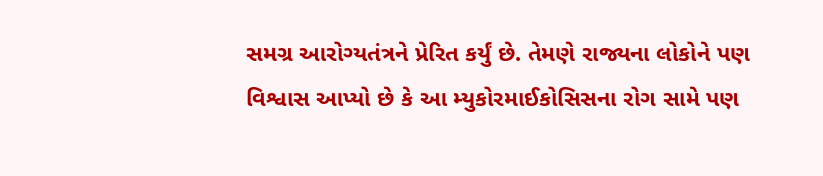સમગ્ર આરોગ્યતંત્રને પ્રેરિત કર્યું છે. તેમણે રાજ્યના લોકોને પણ વિશ્વાસ આપ્યો છે કે આ મ્યુકોરમાઈકોસિસના રોગ સામે પણ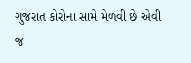ગુજરાત કોરોના સામે મેળવી છે એવી જ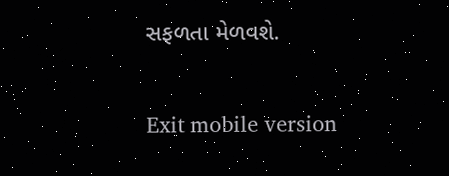સફળતા મેળવશે.

Exit mobile version